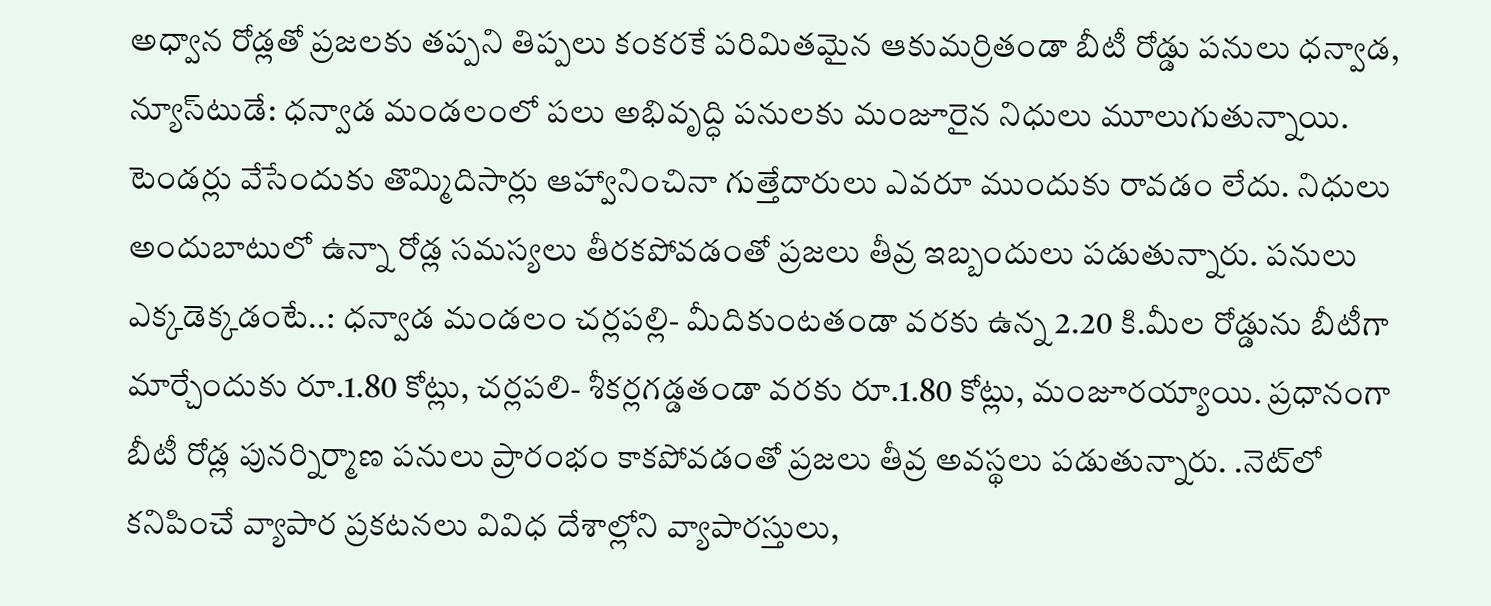అధ్వాన రోడ్లతో ప్రజలకు తప్పని తిప్పలు కంకరకే పరిమితమైన ఆకుమర్రితండా బీటీ రోడ్డు పనులు ధన్వాడ, న్యూస్‌టుడే: ధన్వాడ మండలంలో పలు అభివృద్ధి పనులకు మంజూరైన నిధులు మూలుగుతున్నాయి. టెండర్లు వేసేందుకు తొమ్మిదిసార్లు ఆహ్వానించినా గుత్తేదారులు ఎవరూ ముందుకు రావడం లేదు. నిధులు అందుబాటులో ఉన్నా రోడ్ల సమస్యలు తీరకపోవడంతో ప్రజలు తీవ్ర ఇబ్బందులు పడుతున్నారు. పనులు ఎక్కడెక్కడంటే..: ధన్వాడ మండలం చర్లపల్లి- మీదికుంటతండా వరకు ఉన్న 2.20 కి.మీల రోడ్డును బీటీగా మార్చేందుకు రూ.1.80 కోట్లు, చర్లపలి- శీకర్లగడ్డతండా వరకు రూ.1.80 కోట్లు, మంజూరయ్యాయి. ప్రధానంగా బీటీ రోడ్ల పునర్నిర్మాణ పనులు ప్రారంభం కాకపోవడంతో ప్రజలు తీవ్ర అవస్థలు పడుతున్నారు. .నెట్‌లో కనిపించే వ్యాపార ప్రకటనలు వివిధ దేశాల్లోని వ్యాపారస్తులు,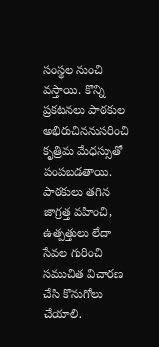సంస్థల నుంచి వస్తాయి. కొన్ని ప్రకటనలు పాఠకుల అభిరుచిననుసరించి కృత్రిమ మేధస్సుతో పంపబడతాయి. పాఠకులు తగిన జాగ్రత్త వహించి, ఉత్పత్తులు లేదా సేవల గురించి సముచిత విచారణ చేసి కొనుగోలు చేయాలి.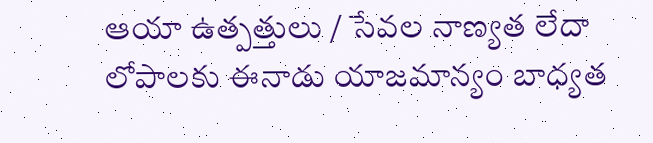ఆయా ఉత్పత్తులు / సేవల నాణ్యత లేదా లోపాలకు ఈనాడు యాజమాన్యం బాధ్యత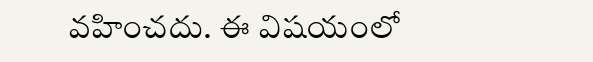వహించదు. ఈ విషయంలో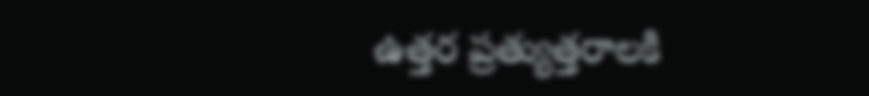ఉత్తర ప్రత్యుత్తరాలకి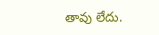తావు లేదు.